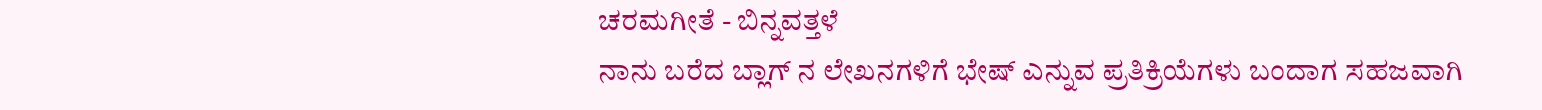ಚರಮಗೀತೆ - ಬಿನ್ನವತ್ತಳೆ
ನಾನು ಬರೆದ ಬ್ಲಾಗ್ ನ ಲೇಖನಗಳಿಗೆ ಭೇಷ್ ಎನ್ನುವ ಪ್ರತಿಕ್ರಿಯೆಗಳು ಬಂದಾಗ ಸಹಜವಾಗಿ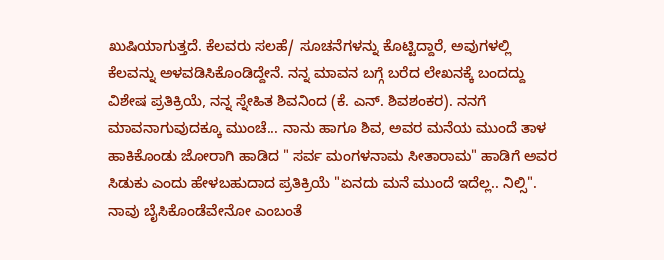ಖುಷಿಯಾಗುತ್ತದೆ. ಕೆಲವರು ಸಲಹೆ/ ಸೂಚನೆಗಳನ್ನು ಕೊಟ್ಟಿದ್ದಾರೆ, ಅವುಗಳಲ್ಲಿ ಕೆಲವನ್ನು ಅಳವಡಿಸಿಕೊಂಡಿದ್ದೇನೆ. ನನ್ನ ಮಾವನ ಬಗ್ಗೆ ಬರೆದ ಲೇಖನಕ್ಕೆ ಬಂದದ್ದು ವಿಶೇಷ ಪ್ರತಿಕ್ರಿಯೆ, ನನ್ನ ಸ್ನೇಹಿತ ಶಿವನಿಂದ (ಕೆ. ಎನ್. ಶಿವಶಂಕರ). ನನಗೆ ಮಾವನಾಗುವುದಕ್ಕೂ ಮುಂಚೆ... ನಾನು ಹಾಗೂ ಶಿವ, ಅವರ ಮನೆಯ ಮುಂದೆ ತಾಳ ಹಾಕಿಕೊಂಡು ಜೋರಾಗಿ ಹಾಡಿದ " ಸರ್ವ ಮಂಗಳನಾಮ ಸೀತಾರಾಮ" ಹಾಡಿಗೆ ಅವರ ಸಿಡುಕು ಎಂದು ಹೇಳಬಹುದಾದ ಪ್ರತಿಕ್ರಿಯೆ "ಏನದು ಮನೆ ಮುಂದೆ ಇದೆಲ್ಲ.. ನಿಲ್ಸಿ". ನಾವು ಬೈಸಿಕೊಂಡೆವೇನೋ ಎಂಬಂತೆ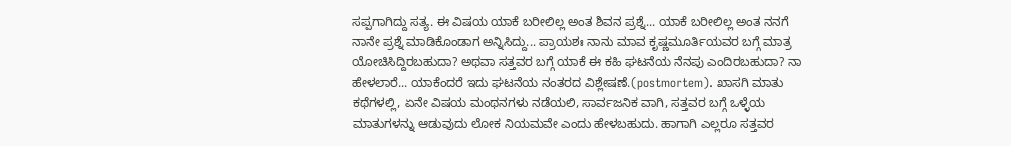ಸಪ್ಪಗಾಗಿದ್ದು ಸತ್ಯ. ಈ ವಿಷಯ ಯಾಕೆ ಬರೀಲಿಲ್ಲ ಅಂತ ಶಿವನ ಪ್ರಶ್ನೆ... ಯಾಕೆ ಬರೀಲಿಲ್ಲ ಅಂತ ನನಗೆ ನಾನೇ ಪ್ರಶ್ನೆ ಮಾಡಿಕೊಂಡಾಗ ಅನ್ನಿಸಿದ್ದು... ಪ್ರಾಯಶಃ ನಾನು ಮಾವ ಕೃಷ್ಣಮೂರ್ತಿಯವರ ಬಗ್ಗೆ ಮಾತ್ರ ಯೋಚಿಸಿದ್ದಿರಬಹುದಾ? ಅಥವಾ ಸತ್ತವರ ಬಗ್ಗೆ ಯಾಕೆ ಈ ಕಹಿ ಘಟನೆಯ ನೆನಪು ಎಂದಿರಬಹುದಾ? ನಾ ಹೇಳಲಾರೆ... ಯಾಕೆಂದರೆ ಇದು ಘಟನೆಯ ನಂತರದ ವಿಶ್ಲೇಷಣೆ.(postmortem). ಖಾಸಗಿ ಮಾತು ಕಥೆಗಳಲ್ಲಿ, ಏನೇ ವಿಷಯ ಮಂಥನಗಳು ನಡೆಯಲಿ, ಸಾರ್ವಜನಿಕ ವಾಗಿ, ಸತ್ತವರ ಬಗ್ಗೆ ಒಳ್ಳೆಯ ಮಾತುಗಳನ್ನು ಆಡುವುದು ಲೋಕ ನಿಯಮವೇ ಎಂದು ಹೇಳಬಹುದು. ಹಾಗಾಗಿ ಎಲ್ಲರೂ ಸತ್ತವರ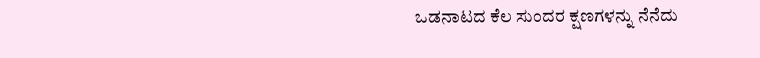ಒಡನಾಟದ ಕೆಲ ಸುಂದರ ಕ್ಷಣಗಳನ್ನು ನೆನೆದು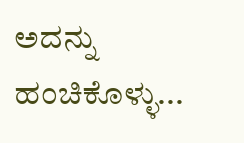ಅದನ್ನು ಹಂಚಿಕೊಳ್ಳು...